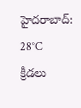హైదరాబాద్: 28°C
క్రీడలు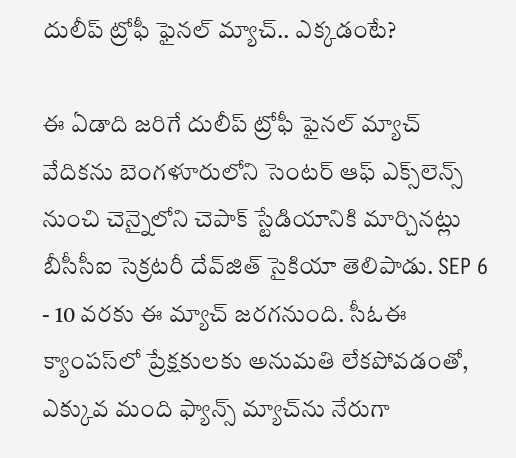దులీప్‌ ట్రోఫీ ఫైనల్‌ మ్యాచ్‌.. ఎక్కడంటే?

ఈ ఏడాది జరిగే దులీప్ ట్రోఫీ ఫైనల్ మ్యాచ్ వేదికను బెంగళూరులోని సెంటర్ ఆఫ్ ఎక్స్‌లెన్స్ నుంచి చెన్నైలోని చెపాక్ స్టేడియానికి మార్చినట్లు బీసీసీఐ సెక్రటరీ దేవ్‌జిత్ సైకియా తెలిపాడు. SEP 6 - 10 వరకు ఈ మ్యాచ్ జరగనుంది. సీఓఈ క్యాంపస్‌లో ప్రేక్షకులకు అనుమతి లేకపోవడంతో, ఎక్కువ మంది ఫ్యాన్స్ మ్యాచ్‌ను నేరుగా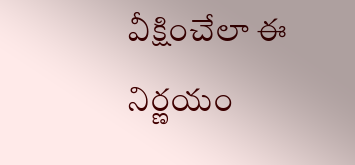వీక్షించేలా ఈ నిర్ణయం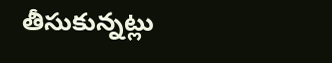తీసుకున్నట్లు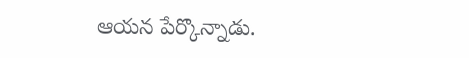ఆయన పేర్కొన్నాడు.